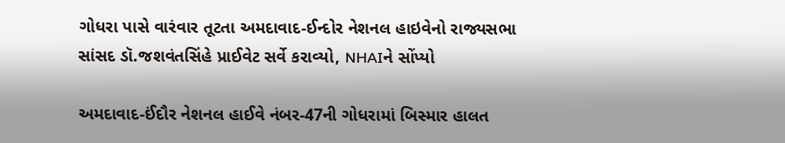ગોધરા પાસે વારંવાર તૂટતા અમદાવાદ-ઈન્દોર નેશનલ હાઇવેનો રાજ્યસભા સાંસદ ડૉ.જશવંતસિંહે પ્રાઈવેટ સર્વે કરાવ્યો, NHAIને સોંપ્યો

અમદાવાદ-ઈંદૌર નેશનલ હાઈવે નંબર-47ની ગોધરામાં બિસ્માર હાલત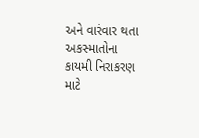અને વારંવાર થતા અકસ્માતોના કાયમી નિરાકરણ માટે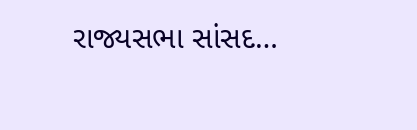રાજ્યસભા સાંસદ…